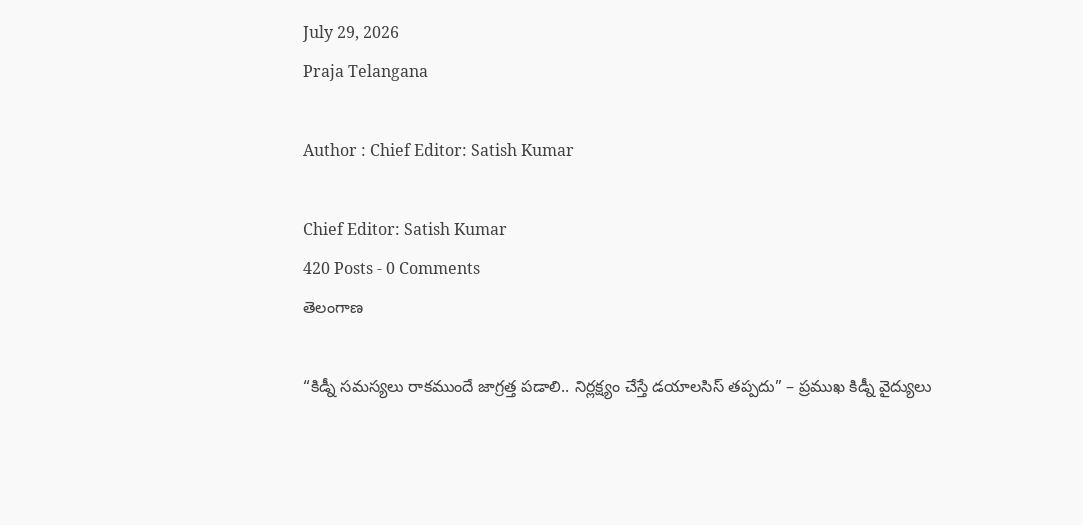July 29, 2026
Praja Telangana

Author : Chief Editor: Satish Kumar

Chief Editor: Satish Kumar
420 Posts - 0 Comments
తెలంగాణ

“కిడ్నీ సమస్యలు రాకముందే జాగ్రత్త పడాలి.. నిర్లక్ష్యం చేస్తే డయాలసిస్ తప్పదు” – ప్రముఖ కిడ్నీ వైద్యులు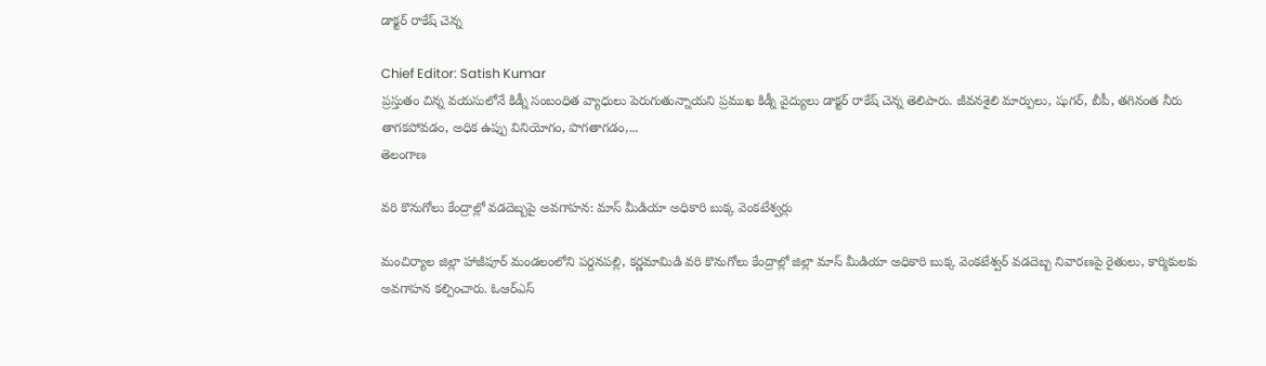డాక్టర్ రాకేష్ చెన్న

Chief Editor: Satish Kumar
ప్రస్తుతం చిన్న వయసులోనే కిడ్నీ సంబంధిత వ్యాధులు పెరుగుతున్నాయని ప్రముఖ కిడ్నీ వైద్యులు డాక్టర్ రాకేష్ చెన్న తెలిపారు. జీవనశైలి మార్పులు, షుగర్, బీపీ, తగినంత నీరు తాగకపోవడం, అధిక ఉప్పు వినియోగం, పొగతాగడం,...
తెలంగాణ

వరి కొనుగోలు కేంద్రాల్లో వడదెబ్బపై అవగాహన: మాస్ మీడియా అధికారి బుక్క వెంకటేశ్వర్లు

మంచిర్యాల జిల్లా హాజీపూర్ మండలంలోని పర్దనపల్లి, కర్ణమామిడి వరి కొనుగోలు కేంద్రాల్లో జిల్లా మాస్ మీడియా అధికారి బుక్క వెంకటేశ్వర్ వడదెబ్బ నివారణపై రైతులు, కార్మికులకు అవగాహన కల్పించారు. ఓఆర్ఎస్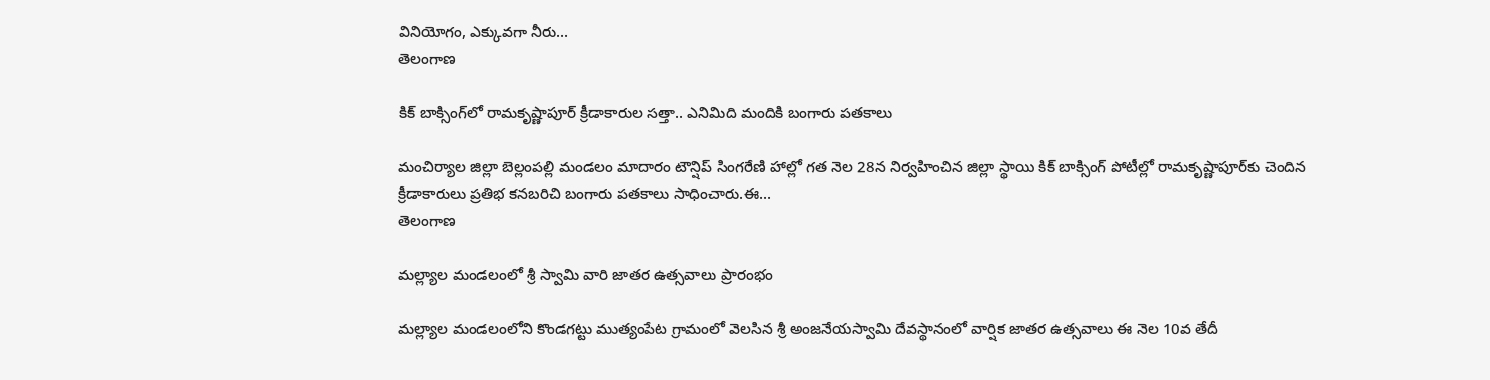వినియోగం, ఎక్కువగా నీరు...
తెలంగాణ

కిక్ బాక్సింగ్‌లో రామకృష్ణాపూర్ క్రీడాకారుల సత్తా.. ఎనిమిది మందికి బంగారు పతకాలు

మంచిర్యాల జిల్లా బెల్లంపల్లి మండలం మాదారం టౌన్షిప్ సింగరేణి హాల్లో గత నెల 28న నిర్వహించిన జిల్లా స్థాయి కిక్ బాక్సింగ్ పోటీల్లో రామకృష్ణాపూర్‌కు చెందిన క్రీడాకారులు ప్రతిభ కనబరిచి బంగారు పతకాలు సాధించారు.ఈ...
తెలంగాణ

మల్ల్యాల మండలంలో శ్రీ స్వామి వారి జాతర ఉత్సవాలు ప్రారంభం

మల్ల్యాల మండలంలోని కొండగట్టు ముత్యంపేట గ్రామంలో వెలసిన శ్రీ అంజనేయస్వామి దేవస్థానంలో వార్షిక జాతర ఉత్సవాలు ఈ నెల 10వ తేదీ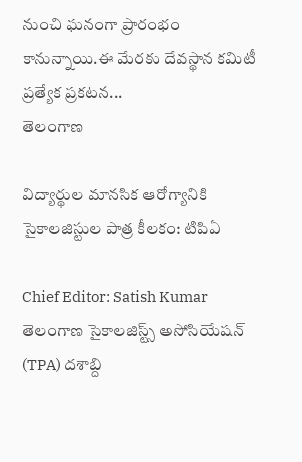నుంచి ఘనంగా ప్రారంభం కానున్నాయి.ఈ మేరకు దేవస్థాన కమిటీ ప్రత్యేక ప్రకటన...
తెలంగాణ

విద్యార్థుల మానసిక ఆరోగ్యానికి సైకాలజిస్టుల పాత్ర కీలకం: టిపిఏ

Chief Editor: Satish Kumar
తెలంగాణ సైకాలజిస్ట్స్ అసోసియేషన్ (TPA) దశాబ్ది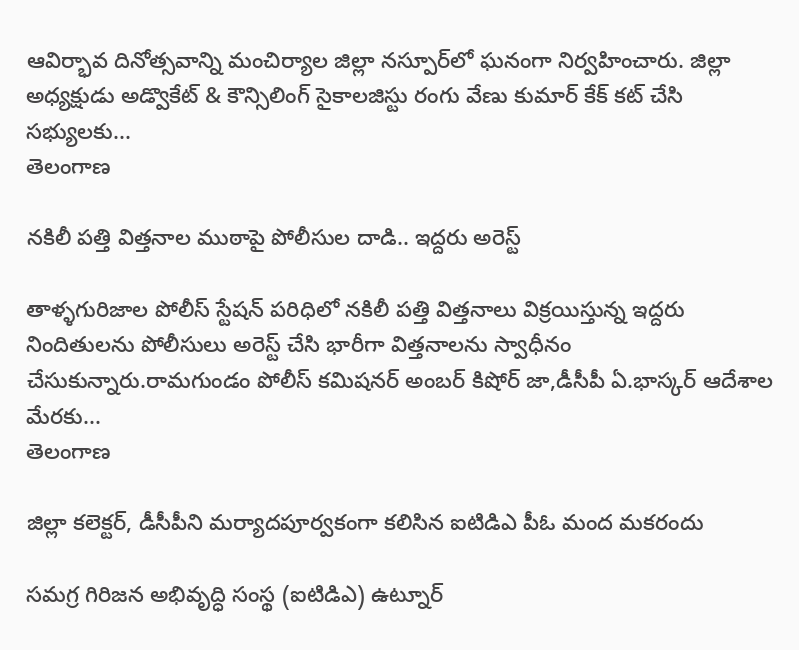ఆవిర్భావ దినోత్సవాన్ని మంచిర్యాల జిల్లా నస్పూర్‌లో ఘనంగా నిర్వహించారు. జిల్లా అధ్యక్షుడు అడ్వొకేట్ & కౌన్సిలింగ్ సైకాలజిస్టు రంగు వేణు కుమార్ కేక్ కట్ చేసి సభ్యులకు...
తెలంగాణ

నకిలీ పత్తి విత్తనాల ముఠాపై పోలీసుల దాడి.. ఇద్దరు అరెస్ట్

తాళ్ళగురిజాల పోలీస్ స్టేషన్ పరిధిలో నకిలీ పత్తి విత్తనాలు విక్రయిస్తున్న ఇద్దరు నిందితులను పోలీసులు అరెస్ట్ చేసి భారీగా విత్తనాలను స్వాధీనం చేసుకున్నారు.రామగుండం పోలీస్ కమిషనర్ అంబర్ కిషోర్ జా,డీసీపీ ఏ.భాస్కర్ ఆదేశాల మేరకు...
తెలంగాణ

జిల్లా కలెక్టర్, డీసీపీని మర్యాదపూర్వకంగా కలిసిన ఐటిడిఎ పీఓ మంద మకరందు

సమగ్ర గిరిజన అభివృద్ధి సంస్థ (ఐటిడిఎ) ఉట్నూర్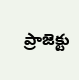ప్రాజెక్టు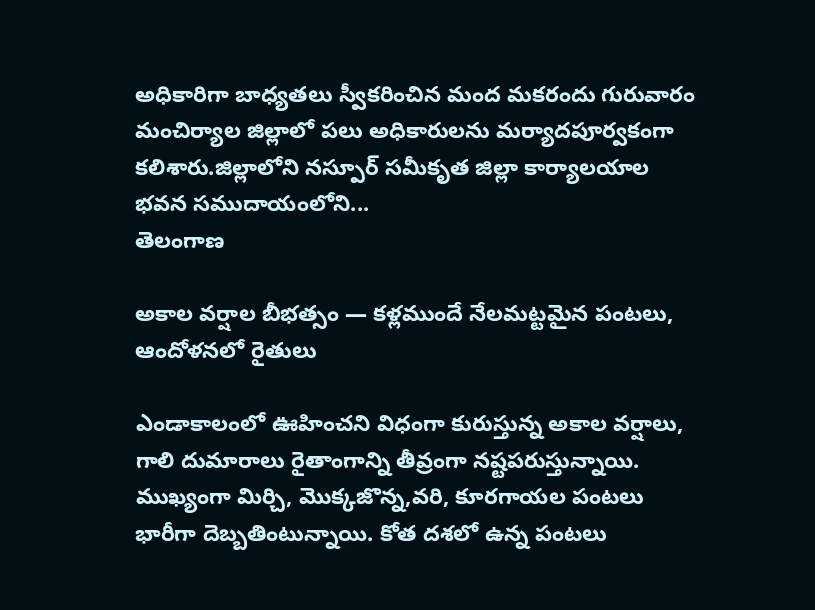అధికారిగా బాధ్యతలు స్వీకరించిన మంద మకరందు గురువారం మంచిర్యాల జిల్లాలో పలు అధికారులను మర్యాదపూర్వకంగా కలిశారు.జిల్లాలోని నస్పూర్ సమీకృత జిల్లా కార్యాలయాల భవన సముదాయంలోని...
తెలంగాణ

అకాల వర్షాల బీభత్సం — కళ్లముందే నేలమట్టమైన పంటలు, ఆందోళనలో రైతులు

ఎండాకాలంలో ఊహించని విధంగా కురుస్తున్న అకాల వర్షాలు, గాలి దుమారాలు రైతాంగాన్ని తీవ్రంగా నష్టపరుస్తున్నాయి. ముఖ్యంగా మిర్చి, మొక్కజొన్న,వరి, కూరగాయల పంటలు భారీగా దెబ్బతింటున్నాయి. కోత దశలో ఉన్న పంటలు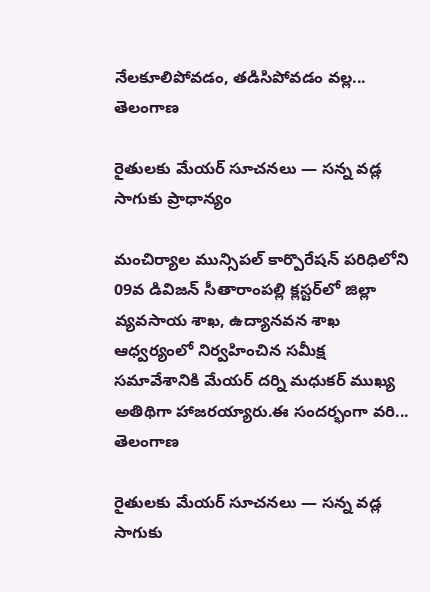నేలకూలిపోవడం, తడిసిపోవడం వల్ల...
తెలంగాణ

రైతులకు మేయర్ సూచనలు — సన్న వడ్ల సాగుకు ప్రాధాన్యం

మంచిర్యాల మున్సిపల్ కార్పొరేషన్ పరిధిలోని 09వ డివిజన్ సీతారాంపల్లి క్లస్టర్‌లో జిల్లా వ్యవసాయ శాఖ, ఉద్యానవన శాఖ ఆధ్వర్యంలో నిర్వహించిన సమీక్ష సమావేశానికి మేయర్ దర్ని మధుకర్ ముఖ్య అతిథిగా హాజరయ్యారు.ఈ సందర్భంగా వరి...
తెలంగాణ

రైతులకు మేయర్ సూచనలు — సన్న వడ్ల సాగుకు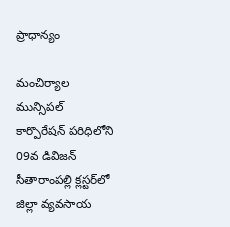ప్రాధాన్యం

మంచిర్యాల మున్సిపల్ కార్పొరేషన్ పరిధిలోని 09వ డివిజన్ సీతారాంపల్లి క్లస్టర్‌లో జిల్లా వ్యవసాయ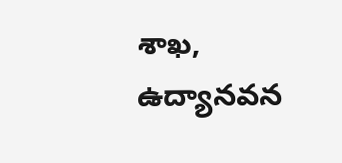శాఖ, ఉద్యానవన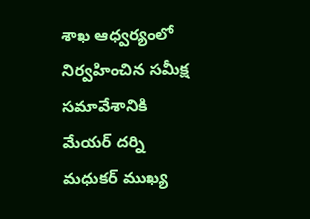శాఖ ఆధ్వర్యంలో నిర్వహించిన సమీక్ష సమావేశానికి మేయర్ దర్ని మధుకర్ ముఖ్య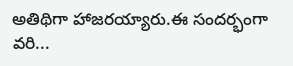అతిథిగా హాజరయ్యారు.ఈ సందర్భంగా వరి...